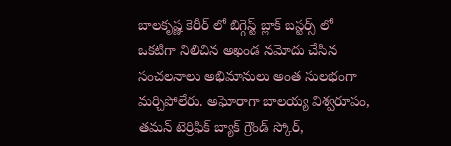బాలకృష్ణ కెరీర్ లో బిగ్గెస్ట్ బ్లాక్ బస్టర్స్ లో ఒకటిగా నిలిచిన అఖండ నమోదు చేసిన సంచలనాలు అభిమానులు అంత సులభంగా మర్చిపోలేరు. అఘోరాగా బాలయ్య విశ్వరూపం, తమన్ టెర్రిఫిక్ బ్యాక్ గ్రౌండ్ స్కోర్,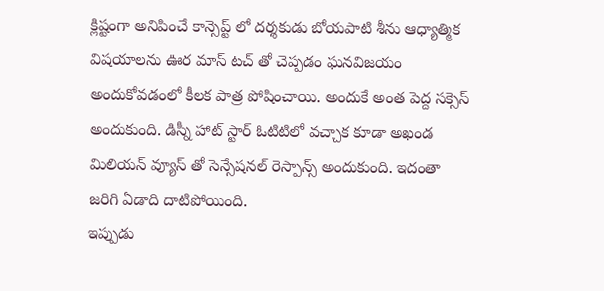క్లిష్టంగా అనిపించే కాన్సెప్ట్ లో దర్శకుడు బోయపాటి శీను ఆధ్యాత్మిక విషయాలను ఊర మాస్ టచ్ తో చెప్పడం ఘనవిజయం అందుకోవడంలో కీలక పాత్ర పోషించాయి. అందుకే అంత పెద్ద సక్సెస్ అందుకుంది. డిస్నీ హాట్ స్టార్ ఓటిటిలో వచ్చాక కూడా అఖండ మిలియన్ వ్యూస్ తో సెన్సేషనల్ రెస్పాన్స్ అందుకుంది. ఇదంతా జరిగి ఏడాది దాటిపోయింది.
ఇప్పుడు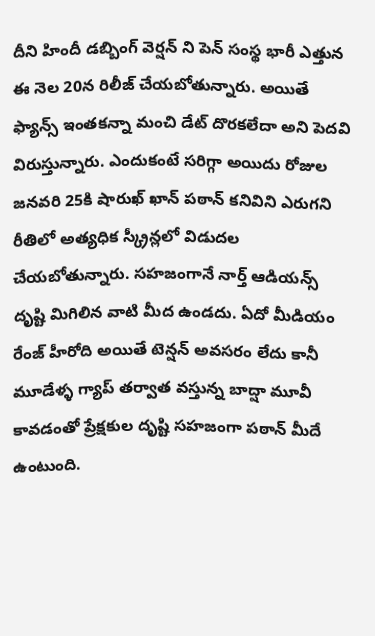దీని హిందీ డబ్బింగ్ వెర్షన్ ని పెన్ సంస్థ భారీ ఎత్తున ఈ నెల 20న రిలీజ్ చేయబోతున్నారు. అయితే ఫ్యాన్స్ ఇంతకన్నా మంచి డేట్ దొరకలేదా అని పెదవి విరుస్తున్నారు. ఎందుకంటే సరిగ్గా అయిదు రోజుల జనవరి 25కి షారుఖ్ ఖాన్ పఠాన్ కనివిని ఎరుగని రీతిలో అత్యధిక స్క్రీన్లలో విడుదల చేయబోతున్నారు. సహజంగానే నార్త్ ఆడియన్స్ దృష్టి మిగిలిన వాటి మీద ఉండదు. ఏదో మీడియం రేంజ్ హీరోది అయితే టెన్షన్ అవసరం లేదు కానీ మూడేళ్ళ గ్యాప్ తర్వాత వస్తున్న బాద్షా మూవీ కావడంతో ప్రేక్షకుల దృష్టి సహజంగా పఠాన్ మీదే ఉంటుంది.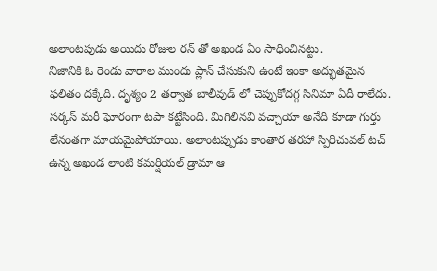అలాంటపుడు అయిదు రోజుల రన్ తో అఖండ ఏం సాధించినట్టు.
నిజానికి ఓ రెండు వారాల ముందు ప్లాన్ చేసుకుని ఉంటే ఇంకా అద్భుతమైన ఫలితం దక్కేది. దృశ్యం 2 తర్వాత బాలీవుడ్ లో చెప్పుకోదగ్గ సినిమా ఏదీ రాలేదు. సర్కస్ మరీ ఘోరంగా టపా కట్టేసింది. మిగిలినవి వచ్చాయా అనేది కూడా గుర్తు లేనంతగా మాయమైపోయాయి. అలాంటప్పుడు కాంతార తరహా స్పిరిచువల్ టచ్ ఉన్న అఖండ లాంటి కమర్షియల్ డ్రామా ఆ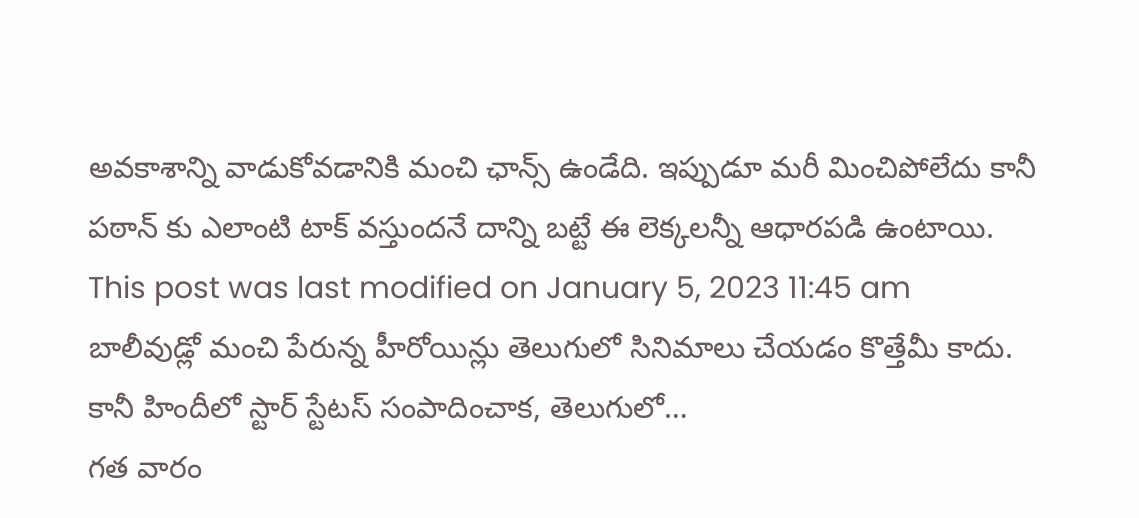అవకాశాన్ని వాడుకోవడానికి మంచి ఛాన్స్ ఉండేది. ఇప్పుడూ మరీ మించిపోలేదు కానీ పఠాన్ కు ఎలాంటి టాక్ వస్తుందనే దాన్ని బట్టే ఈ లెక్కలన్నీ ఆధారపడి ఉంటాయి.
This post was last modified on January 5, 2023 11:45 am
బాలీవుడ్లో మంచి పేరున్న హీరోయిన్లు తెలుగులో సినిమాలు చేయడం కొత్తేమీ కాదు. కానీ హిందీలో స్టార్ స్టేటస్ సంపాదించాక, తెలుగులో…
గత వారం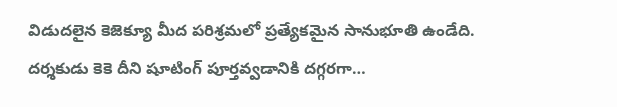విడుదలైన కెజెక్యూ మీద పరిశ్రమలో ప్రత్యేకమైన సానుభూతి ఉండేది. దర్శకుడు కెకె దీని షూటింగ్ పూర్తవ్వడానికి దగ్గరగా…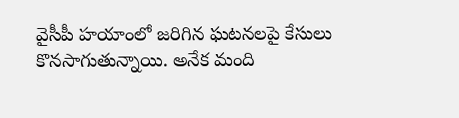వైసీపీ హయాంలో జరిగిన ఘటనలపై కేసులు కొనసాగుతున్నాయి. అనేక మంది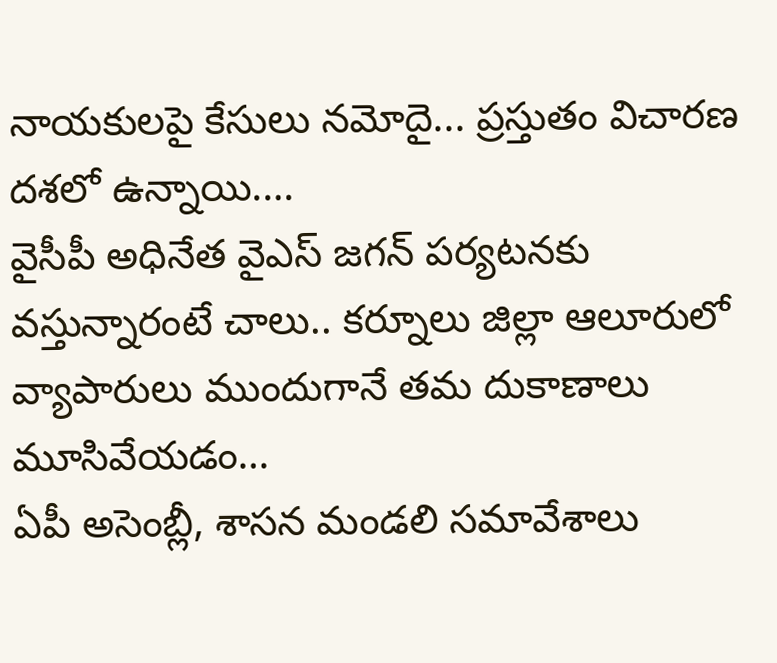నాయకులపై కేసులు నమోదై... ప్రస్తుతం విచారణ దశలో ఉన్నాయి.…
వైసీపీ అధినేత వైఎస్ జగన్ పర్యటనకు వస్తున్నారంటే చాలు.. కర్నూలు జిల్లా ఆలూరులో వ్యాపారులు ముందుగానే తమ దుకాణాలు మూసివేయడం…
ఏపీ అసెంబ్లీ, శాసన మండలి సమావేశాలు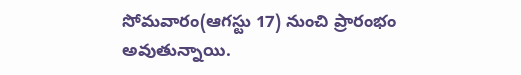సోమవారం(ఆగస్టు 17) నుంచి ప్రారంభం అవుతున్నాయి.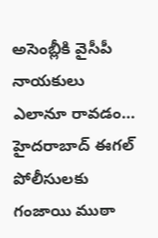అసెంబ్లీకి వైసీపీ నాయకులు ఎలానూ రావడం…
హైదరాబాద్ ఈగల్ పోలీసులకు గంజాయి ముఠా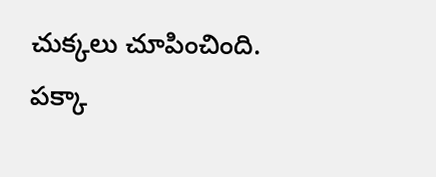చుక్కలు చూపించింది. పక్కా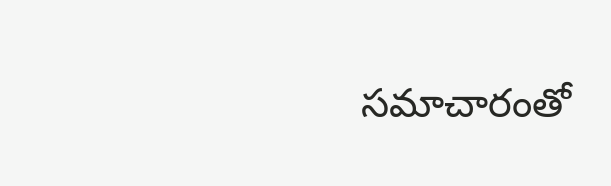సమాచారంతో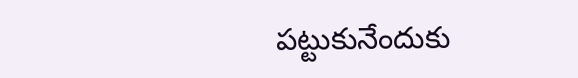పట్టుకునేందుకు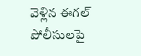వెళ్లిన ఈగల్ పోలీసులపై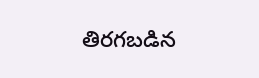తిరగబడిన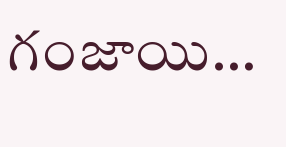గంజాయి…